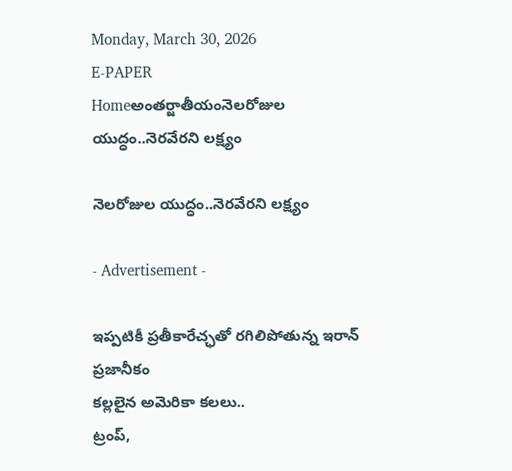Monday, March 30, 2026
E-PAPER
Homeఅంతర్జాతీయంనెలరోజుల యుద్ధం..నెరవేరని లక్ష్యం

నెలరోజుల యుద్ధం..నెరవేరని లక్ష్యం

- Advertisement -

ఇప్పటికీ ప్రతీకారేచ్ఛతో రగిలిపోతున్న ఇరాన్‌ ప్రజానీకం
కల్లలైన అమెరికా కలలు..
ట్రంప్‌,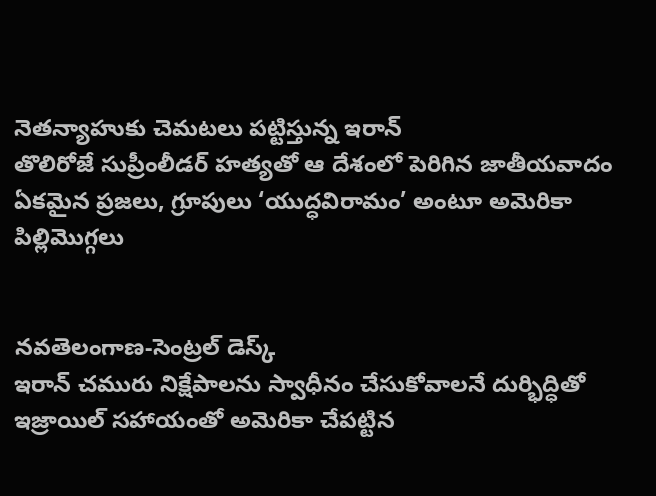నెతన్యాహుకు చెమటలు పట్టిస్తున్న ఇరాన్‌
తొలిరోజే సుప్రీంలీడర్‌ హత్యతో ఆ దేశంలో పెరిగిన జాతీయవాదం
ఏకమైన ప్రజలు, గ్రూపులు ‘యుద్ధవిరామం’ అంటూ అమెరికా పిల్లిమొగ్గలు


నవతెలంగాణ-సెంట్రల్‌ డెస్క్‌
ఇరాన్‌ చమురు నిక్షేపాలను స్వాధీనం చేసుకోవాలనే దుర్భిద్ధితో ఇజ్రాయిల్‌ సహాయంతో అమెరికా చేపట్టిన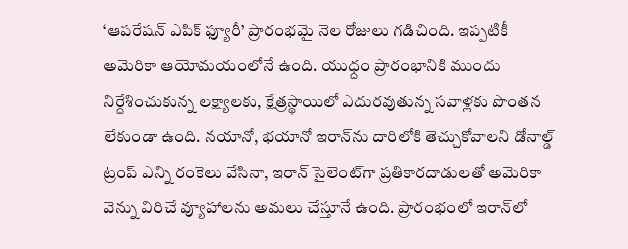‘ఆపరేషన్‌ ఎపిక్‌ ఫ్యూరీ’ ప్రారంభమై నెల రోజులు గడిచింది. ఇప్పటికీ అమెరికా ఆయోమయంలోనే ఉంది. యుధ్దం ప్రారంభానికి ముందు నిర్దేశించుకున్న లక్ష్యాలకు, క్షేత్రస్థాయిలో ఎదురవుతున్న సవాళ్లకు పొంతన లేకుండా ఉంది. నయానో, భయానో ఇరాన్‌ను దారిలోకి తెచ్చుకోవాలని డోనాల్డ్‌ ట్రంప్‌ ఎన్ని రంకెలు వేసినా, ఇరాన్‌ సైలెంట్‌గా ప్రతికారదాడులతో అమెరికా వెన్ను విరిచే వ్యూహాలను అమలు చేస్తూనే ఉంది. ప్రారంభంలో ఇరాన్‌లో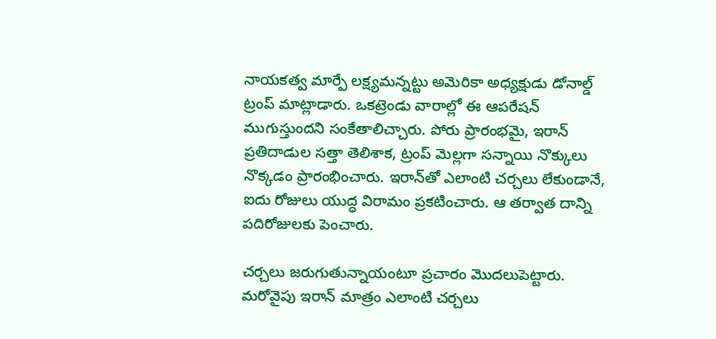నాయకత్వ మార్పే లక్ష్యమన్నట్టు అమెరికా అధ్యక్షుడు డోనాల్డ్‌ ట్రంప్‌ మాట్లాడారు. ఒకట్రెండు వారాల్లో ఈ ఆపరేషన్‌ ముగుస్తుందని సంకేతాలిచ్చారు. పోరు ప్రారంభమై, ఇరాన్‌ ప్రతిదాడుల సత్తా తెలిశాక, ట్రంప్‌ మెల్లగా సన్నాయి నొక్కులు నొక్కడం ప్రారంభించారు. ఇరాన్‌తో ఎలాంటి చర్చలు లేకుండానే, ఐదు రోజులు యుద్ధ విరామం ప్రకటించారు. ఆ తర్వాత దాన్ని పదిరోజులకు పెంచారు.

చర్చలు జరుగుతున్నాయంటూ ప్రచారం మొదలుపెట్టారు. మరోవైపు ఇరాన్‌ మాత్రం ఎలాంటి చర్చలు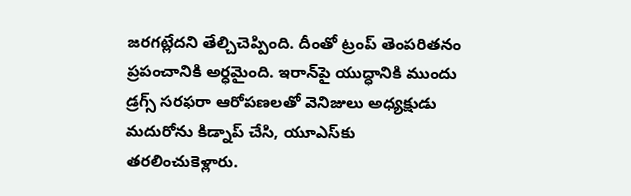జరగట్లేదని తేల్చిచెప్పింది. దీంతో ట్రంప్‌ తెంపరితనం ప్రపంచానికి అర్ధమైంది. ఇరాన్‌పై యుద్ధానికి ముందు డ్రగ్స్‌ సరఫరా ఆరోపణలతో వెనిజులు అధ్యక్షుడు మదురోను కిడ్నాప్‌ చేసి, యూఎస్‌కు తరలించుకెళ్లారు.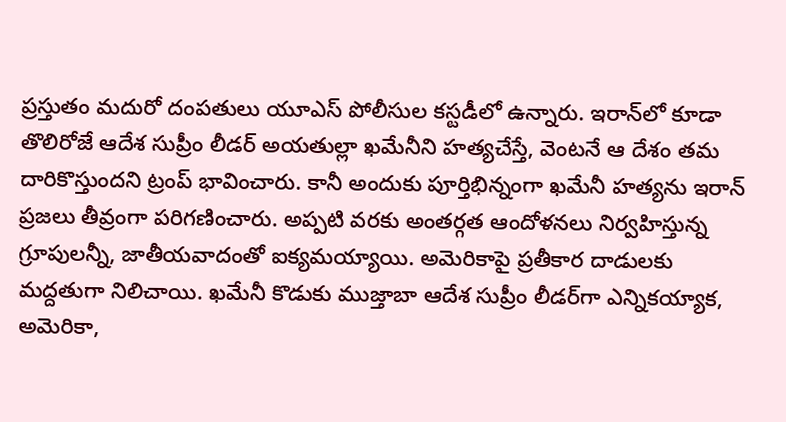ప్రస్తుతం మదురో దంపతులు యూఎస్‌ పోలీసుల కస్టడీలో ఉన్నారు. ఇరాన్‌లో కూడా తొలిరోజే ఆదేశ సుప్రీం లీడర్‌ అయతుల్లా ఖమేనీని హత్యచేస్తే, వెంటనే ఆ దేశం తమ దారికొస్తుందని ట్రంప్‌ భావించారు. కానీ అందుకు పూర్తిభిన్నంగా ఖమేనీ హత్యను ఇరాన్‌ ప్రజలు తీవ్రంగా పరిగణించారు. అప్పటి వరకు అంతర్గత ఆందోళనలు నిర్వహిస్తున్న గ్రూపులన్నీ, జాతీయవాదంతో ఐక్యమయ్యాయి. అమెరికాపై ప్రతీకార దాడులకు మద్దతుగా నిలిచాయి. ఖమేనీ కొడుకు ముజ్తాబా ఆదేశ సుప్రీం లీడర్‌గా ఎన్నికయ్యాక, అమెరికా,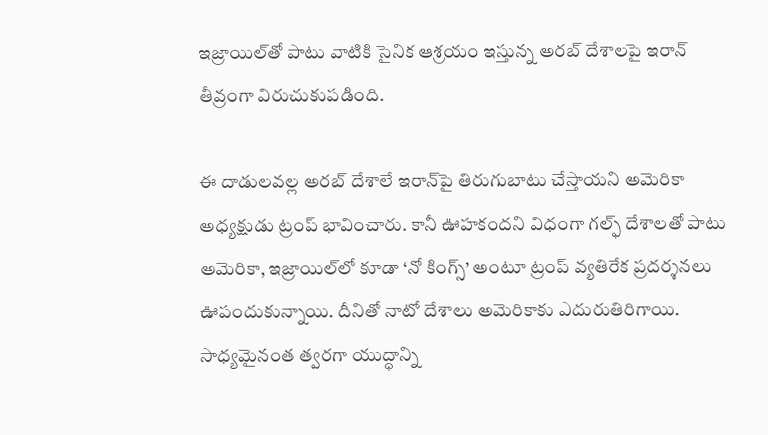ఇజ్రాయిల్‌తో పాటు వాటికి సైనిక ఆశ్రయం ఇస్తున్న అరబ్‌ దేశాలపై ఇరాన్‌ తీవ్రంగా విరుచుకుపడింది.

ఈ దాడులవల్ల అరబ్‌ దేశాలే ఇరాన్‌పై తిరుగుబాటు చేస్తాయని అమెరికా అధ్యక్షుడు ట్రంప్‌ భావించారు. కానీ ఊహకందని విధంగా గల్ఫ్‌ దేశాలతో పాటు అమెరికా, ఇజ్రాయిల్‌లో కూడా ‘నో కింగ్స్‌’ అంటూ ట్రంప్‌ వ్యతిరేక ప్రదర్శనలు ఊపందుకున్నాయి. దీనితో నాటో దేశాలు అమెరికాకు ఎదురుతిరిగాయి. సాధ్యమైనంత త్వరగా యుద్ధాన్ని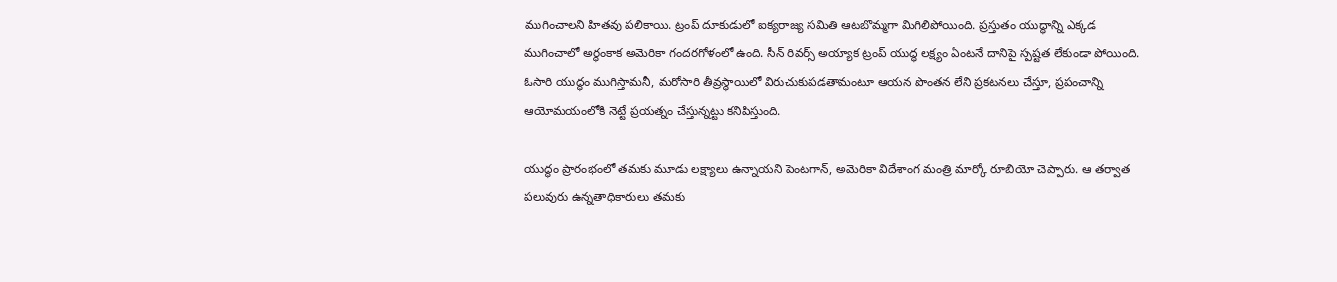ముగించాలని హితవు పలికాయి. ట్రంప్‌ దూకుడులో ఐక్యరాజ్య సమితి ఆటబొమ్మగా మిగిలిపోయింది. ప్రస్తుతం యుద్ధాన్ని ఎక్కడ ముగించాలో అర్థంకాక అమెరికా గందరగోళంలో ఉంది. సీన్‌ రివర్స్‌ అయ్యాక ట్రంప్‌ యుద్ధ లక్ష్యం ఏంటనే దానిపై స్పష్టత లేకుండా పోయింది. ఓసారి యుద్ధం ముగిస్తామనీ, మరోసారి తీవ్రస్థాయిలో విరుచుకుపడతామంటూ ఆయన పొంతన లేని ప్రకటనలు చేస్తూ, ప్రపంచాన్ని ఆయోమయంలోకి నెట్టే ప్రయత్నం చేస్తున్నట్టు కనిపిస్తుంది.

యుద్థం ప్రారంభంలో తమకు మూడు లక్ష్యాలు ఉన్నాయని పెంటగాన్‌, అమెరికా విదేశాంగ మంత్రి మార్కో రూబియో చెప్పారు. ఆ తర్వాత పలువురు ఉన్నతాధికారులు తమకు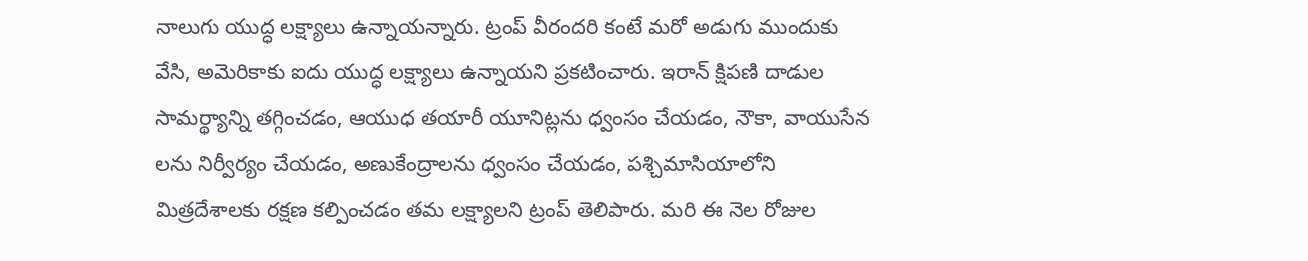నాలుగు యుద్ధ లక్ష్యాలు ఉన్నాయన్నారు. ట్రంప్‌ వీరందరి కంటే మరో అడుగు ముందుకు వేసి, అమెరికాకు ఐదు యుద్ధ లక్ష్యాలు ఉన్నాయని ప్రకటించారు. ఇరాన్‌ క్షిపణి దాడుల సామర్థ్యాన్ని తగ్గించడం, ఆయుధ తయారీ యూనిట్లను ధ్వంసం చేయడం, నౌకా, వాయుసేన లను నిర్వీర్యం చేయడం, అణుకేంద్రాలను ధ్వంసం చేయడం, పశ్చిమాసియాలోని మిత్రదేశాలకు రక్షణ కల్పించడం తమ లక్ష్యాలని ట్రంప్‌ తెలిపారు. మరి ఈ నెల రోజుల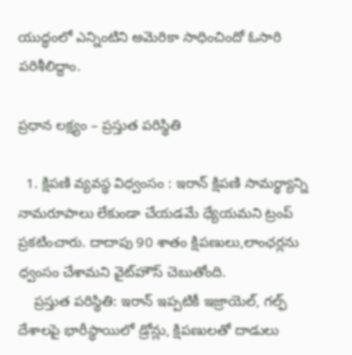యుద్ధంలో ఎన్నింటిని అమెరికా సాధించిందో ఓసారి పరిశీలిద్దాం.

ప్రధాన లక్ష్యం – ప్రస్తుత పరిస్థితి

  1. క్షిపణి వ్యవస్థ విధ్వంసం : ఇరాన్‌ క్షిపణి సామర్థ్యాన్ని నామరూపాలు లేకుండా చేయడమే ధ్యేయమని ట్రంప్‌ ప్రకటించారు. దాదాపు 90 శాతం క్షిపణులు,లాంఛర్లను ధ్వంసం చేశామని వైట్‌హౌస్‌ చెబుతోంది.
    ప్రస్తుత పరిస్థితి: ఇరాన్‌ ఇప్పటికీ ఇజ్రాయెల్‌, గల్ఫ్‌ దేశాలపై భారీస్థాయిలో డ్రోన్లు, క్షిపణులతో దాడులు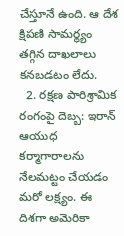చేస్తూనే ఉంది. ఆ దేశ క్షిపణి సామర్థ్యం తగ్గిన దాఖలాలు కనబడటం లేదు.
  2. రక్షణ పారిశ్రామిక రంగంపై దెబ్బ: ఇరాన్‌ ఆయుధ కర్మాగారాలను నేలమట్టం చేయడం మరో లక్ష్యం. ఈ దిశగా అమెరికా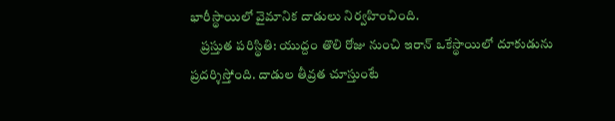భారీస్థాయిలో వైమానిక దాడులు నిర్వహించింది.
    ప్రస్తుత పరిస్థితి: యుద్దం తొలి రోజు నుంచి ఇరాన్‌ ఒకేస్థాయిలో దూకుడును ప్రదర్శిస్తోంది. దాడుల తీవ్రత చూస్తుంటే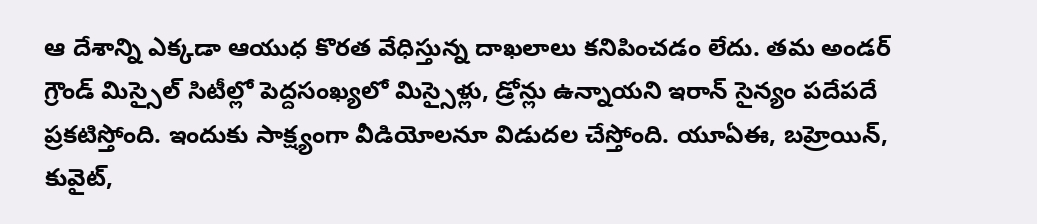ఆ దేశాన్ని ఎక్కడా ఆయుధ కొరత వేధిస్తున్న దాఖలాలు కనిపించడం లేదు. తమ అండర్‌ గ్రౌండ్‌ మిస్సైల్‌ సిటీల్లో పెద్దసంఖ్యలో మిస్సైళ్లు, డ్రోన్లు ఉన్నాయని ఇరాన్‌ సైన్యం పదేపదే ప్రకటిస్తోంది. ఇందుకు సాక్ష్యంగా వీడియోలనూ విడుదల చేస్తోంది. యూఏఈ, బహ్రెయిన్‌, కువైట్‌,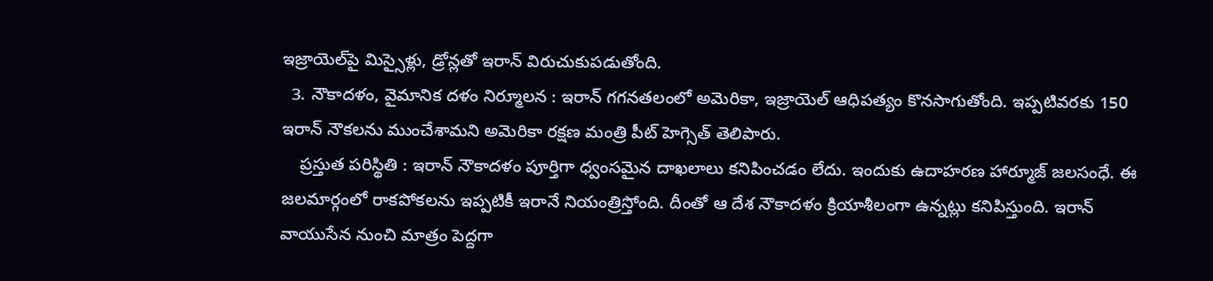ఇజ్రాయెల్‌పై మిస్సైళ్లు, డ్రోన్లతో ఇరాన్‌ విరుచుకుపడుతోంది.
  3. నౌకాదళం, వైమానిక దళం నిర్మూలన : ఇరాన్‌ గగనతలంలో అమెరికా, ఇజ్రాయెల్‌ ఆధిపత్యం కొనసాగుతోంది. ఇప్పటివరకు 150 ఇరాన్‌ నౌకలను ముంచేశామని అమెరికా రక్షణ మంత్రి పీట్‌ హెగ్సెత్‌ తెలిపారు.
    ప్రస్తుత పరిస్థితి : ఇరాన్‌ నౌకాదళం పూర్తిగా ధ్వంసమైన దాఖలాలు కనిపించడం లేదు. ఇందుకు ఉదాహరణ హార్మూజ్‌ జలసంధే. ఈ జలమార్గంలో రాకపోకలను ఇప్పటికీ ఇరానే నియంత్రిస్తోంది. దీంతో ఆ దేశ నౌకాదళం క్రియాశీలంగా ఉన్నట్లు కనిపిస్తుంది. ఇరాన్‌ వాయుసేన నుంచి మాత్రం పెద్దగా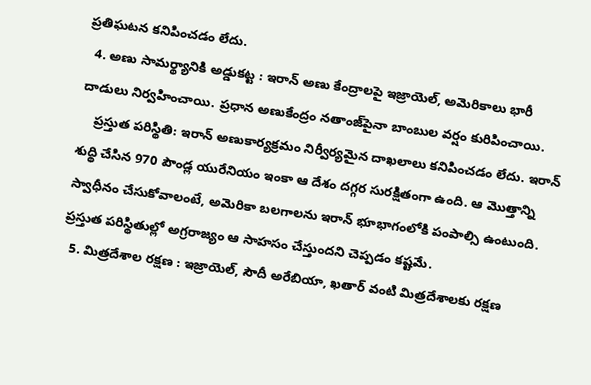ప్రతిఘటన కనిపించడం లేదు.
  4. అణు సామర్థ్యానికి అడ్డుకట్ట : ఇరాన్‌ అణు కేంద్రాలపై ఇజ్రాయెల్‌, అమెరికాలు భారీ దాడులు నిర్వహించాయి. ప్రధాన అణుకేంద్రం నతాంజ్‌పైనా బాంబుల వర్షం కురిపించాయి.
    ప్రస్తుత పరిస్థితి: ఇరాన్‌ అణుకార్యక్రమం నిర్వీర్యమైన దాఖలాలు కనిపించడం లేదు. ఇరాన్‌ శుద్థి చేసిన 970 పౌండ్ల యురేనియం ఇంకా ఆ దేశం దగ్గర సురక్షితంగా ఉంది. ఆ మొత్తాన్ని స్వాధీనం చేసుకోవాలంటే, అమెరికా బలగాలను ఇరాన్‌ భూభాగంలోకి పంపాల్సి ఉంటుంది. ప్రస్తుత పరిస్థితుల్లో అగ్రరాజ్యం ఆ సాహసం చేస్తుందని చెప్పడం కష్టమే.
  5. మిత్రదేశాల రక్షణ : ఇజ్రాయెల్‌, సౌదీ అరేబియా, ఖతార్‌ వంటి మిత్రదేశాలకు రక్షణ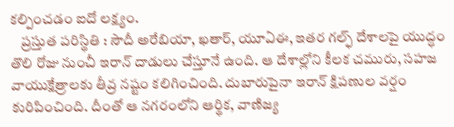కల్పించడం ఐదో లక్ష్యం.
    ప్రస్తుత పరిస్థితి : సౌదీ అరేబియా, ఖతార్‌, యూఏఈ, ఇతర గల్ఫ్‌ దేశాలపై యుద్ధం తొలి రోజు నుంచీ ఇరాన్‌ దాడులు చేస్తూనే ఉంది. ఆ దేశాల్లోని కీలక చమురు, సహజ వాయుక్షేత్రాలకు తీవ్ర నష్టం కలిగించింది. దుబారుపైనా ఇరాన్‌ క్షిపణుల వర్షం కురిపించింది. దీంతో ఆ నగరంలోని ఆర్థిక, వాణిజ్య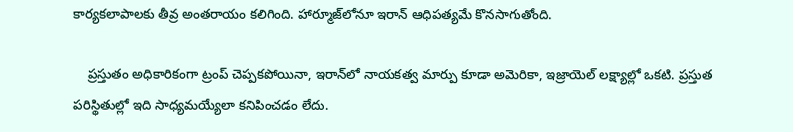కార్యకలాపాలకు తీవ్ర అంతరాయం కలిగింది. హార్మూజ్‌లోనూ ఇరాన్‌ ఆధిపత్యమే కొనసాగుతోంది.

    ప్రస్తుతం అధికారికంగా ట్రంప్‌ చెప్పకపోయినా, ఇరాన్‌లో నాయకత్వ మార్పు కూడా అమెరికా, ఇజ్రాయెల్‌ లక్ష్యాల్లో ఒకటి. ప్రస్తుత పరిస్థితుల్లో ఇది సాధ్యమయ్యేలా కనిపించడం లేదు.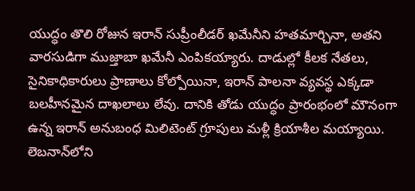యుద్ధం తొలి రోజున ఇరాన్‌ సుప్రీంలీడర్‌ ఖమేనీని హతమార్చినా, అతని వారసుడిగా ముజ్తాబా ఖమేనీ ఎంపికయ్యారు. దాడుల్లో కీలక నేతలు, సైనికాధికారులు ప్రాణాలు కోల్పోయినా, ఇరాన్‌ పాలనా వ్యవస్థ ఎక్కడా బలహీనమైన దాఖలాలు లేవు. దానికి తోడు యుద్ధం ప్రారంభంలో మౌనంగా ఉన్న ఇరాన్‌ అనుబంధ మిలిటెంట్‌ గ్రూపులు మళ్లీ క్రియాశీల మయ్యాయి. లెబనాన్‌లోని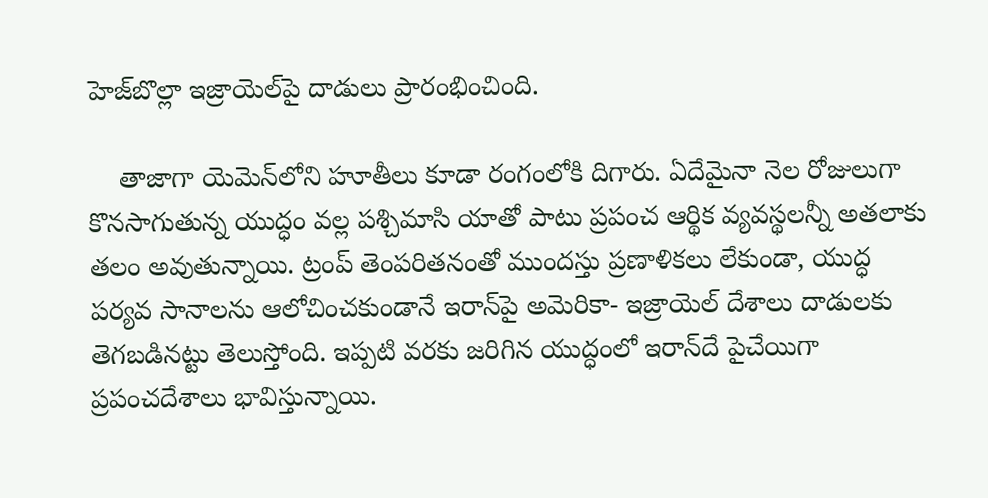హెజ్‌బొల్లా ఇజ్రాయెల్‌పై దాడులు ప్రారంభించింది.

    తాజాగా యెమెన్‌లోని హూతీలు కూడా రంగంలోకి దిగారు. ఏదేమైనా నెల రోజులుగా కొనసాగుతున్న యుద్ధం వల్ల పశ్చిమాసి యాతో పాటు ప్రపంచ ఆర్థిక వ్యవస్థలన్నీ అతలాకు తలం అవుతున్నాయి. ట్రంప్‌ తెంపరితనంతో ముందస్తు ప్రణాళికలు లేకుండా, యుద్ధ పర్యవ సానాలను ఆలోచించకుండానే ఇరాన్‌పై అమెరికా- ఇజ్రాయెల్‌ దేశాలు దాడులకు తెగబడినట్టు తెలుస్తోంది. ఇప్పటి వరకు జరిగిన యుద్ధంలో ఇరాన్‌దే పైచేయిగా ప్రపంచదేశాలు భావిస్తున్నాయి.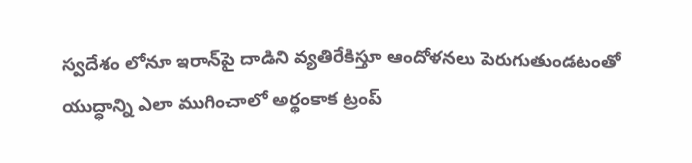స్వదేశం లోనూ ఇరాన్‌పై దాడిని వ్యతిరేకిస్తూ ఆందోళనలు పెరుగుతుండటంతో యుద్ధాన్ని ఎలా ముగించాలో అర్థంకాక ట్రంప్‌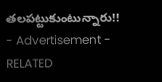తలపట్టుకుంటున్నారు!!
- Advertisement -
RELATED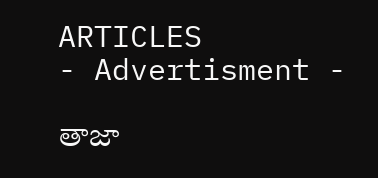ARTICLES
- Advertisment -

తాజా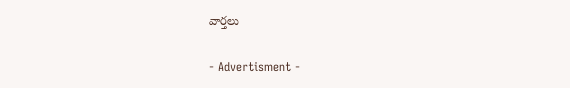వార్తలు

- Advertisment -